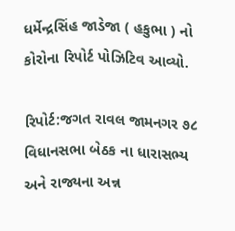ધર્મેન્દ્રસિંહ જાડેજા ( હકુભા ) નો કોરોના રિપોર્ટ પોઝિટિવ આવ્યો.

રિપોર્ટ:જગત રાવલ જામનગર ૭૮ વિધાનસભા બેઠક ના ધારાસભ્ય અને રાજ્યના અન્ન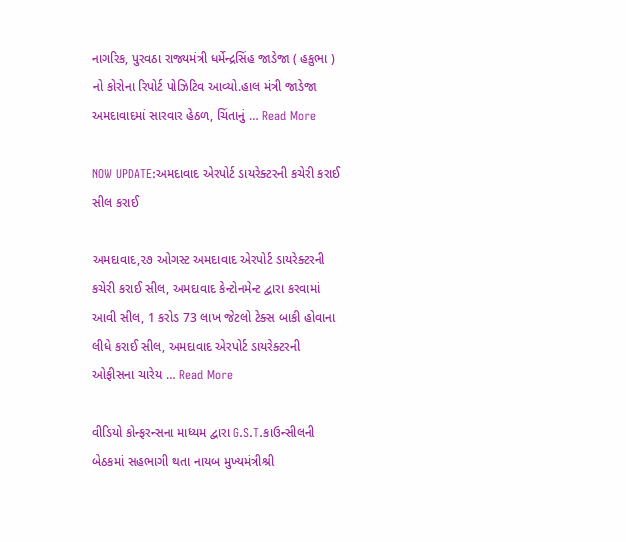નાગરિક, પુરવઠા રાજ્યમંત્રી ધર્મેન્દ્રસિંહ જાડેજા ( હકુભા ) નો કોરોના રિપોર્ટ પોઝિટિવ આવ્યો.હાલ મંત્રી જાડેજા અમદાવાદમાં સારવાર હેઠળ, ચિંતાનું … Read More

NOW UPDATE:અમદાવાદ એરપોર્ટ ડાયરેક્ટરની કચેરી કરાઈ સીલ કરાઈ

અમદાવાદ,૨૭ ઓગસ્ટ અમદાવાદ એરપોર્ટ ડાયરેક્ટરની કચેરી કરાઈ સીલ, અમદાવાદ કેન્ટોનમેન્ટ દ્વારા કરવામાં આવી સીલ, 1 કરોડ 73 લાખ જેટલો ટેક્સ બાકી હોવાના લીધે કરાઈ સીલ, અમદાવાદ એરપોર્ટ ડાયરેક્ટરની ઓફીસના ચારેય … Read More

વીડિયો કોન્ફરન્સના માધ્યમ દ્વારા G.S.T.કાઉન્સીલની બેઠકમાં સહભાગી થતા નાયબ મુખ્યમંત્રીશ્રી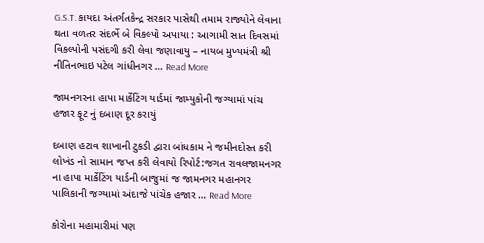G.S.T. કાયદા અંતર્ગતકેન્દ્ર સરકાર પાસેથી તમામ રાજ્યોને લેવાના થતા વળતર સંદર્ભે બે વિકલ્પો અપાયા : આગામી સાત દિવસમાં વિકલ્પોની પસંદગી કરી લેવા જણાવાયુ – નાયબ મુખ્યમંત્રી શ્રી નીતિનભાઇ પટેલ ગાંધીનગર … Read More

જામનગરના હાપા માર્કેટિંગ યાર્ડમાં જામ્યુકોની જગ્યામાં પાંચ હજાર ફૂટ નું દબાણ દૂર કરાયું

દબાણ હટાવ શાખાની ટુકડી દ્વારા બાંધકામ ને જમીનદોસ્ત કરી લોખંડ નો સામાન જપ્ત કરી લેવાયો રિપોર્ટ:જગત રાવલજામનગર ના હાપા માર્કેટિંગ યાર્ડની બાજુમાં જ જામનગર મહાનગર પાલિકાની જગ્યામાં અંદાજે પાંચેક હજાર … Read More

કોરોના મહામારીમાં પણ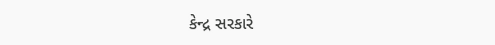કેન્‍દ્ર સરકારે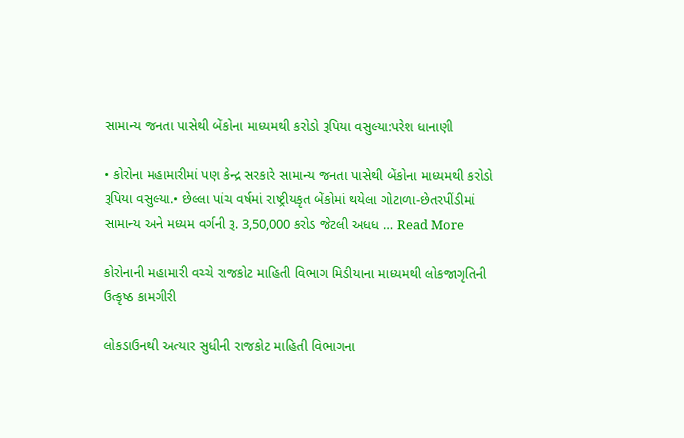સામાન્‍ય જનતા પાસેથી બેંકોના માધ્‍યમથી કરોડો રૂપિયા વસુલ્‍યા:પરેશ ધાનાણી

• કોરોના મહામારીમાં પણ કેન્‍દ્ર સરકારે સામાન્‍ય જનતા પાસેથી બેંકોના માધ્‍યમથી કરોડો રૂપિયા વસુલ્‍યા.• છેલ્લા પાંચ વર્ષમાં રાષ્‍ટ્રીયકૃત બેંકોમાં થયેલા ગોટાળા-છેતરપીંડીમાં સામાન્‍ય અને મધ્‍યમ વર્ગની રૂ. 3,50,000 કરોડ જેટલી અધધ … Read More

કોરોનાની મહામારી વચ્ચે રાજકોટ માહિતી વિભાગ મિડીયાના માધ્યમથી લોકજાગૃતિની ઉત્કૃષ્ઠ કામગીરી

લોકડાઉનથી અત્યાર સુધીની રાજકોટ માહિતી વિભાગના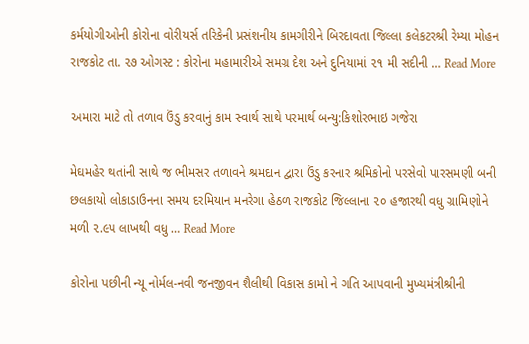કર્મયોગીઓની કોરોના વોરીયર્સ તરિકેની પ્રસંશનીય કામગીરીને બિરદાવતા જિલ્લા કલેકટરશ્રી રેમ્યા મોહન રાજકોટ તા. ૨૭ ઓગસ્ટ : કોરોના મહામારીએ સમગ્ર દેશ અને દુનિયામાં ૨૧ મી સદીની … Read More

અમારા માટે તો તળાવ ઉંડુ કરવાનું કામ સ્વાર્થ સાથે પરમાર્થ બન્યુ:કિશોરભાઇ ગજેરા

મેઘમહેર થતાંની સાથે જ ભીમસર તળાવને શ્રમદાન દ્વારા ઉંડુ કરનાર શ્રમિકોનો પરસેવો પારસમણી બની છલકાયો લોકાડાઉનના સમય દરમિયાન મનરેગા હેઠળ રાજકોટ જિલ્લાના ૨૦ હજારથી વધુ ગ્રામિણોને મળી ૨.૯૫ લાખથી વધુ … Read More

કોરોના પછીની ન્યૂ નોર્મલ-નવી જનજીવન શૈલીથી વિકાસ કામો ને ગતિ આપવાની મુખ્યમંત્રીશ્રીની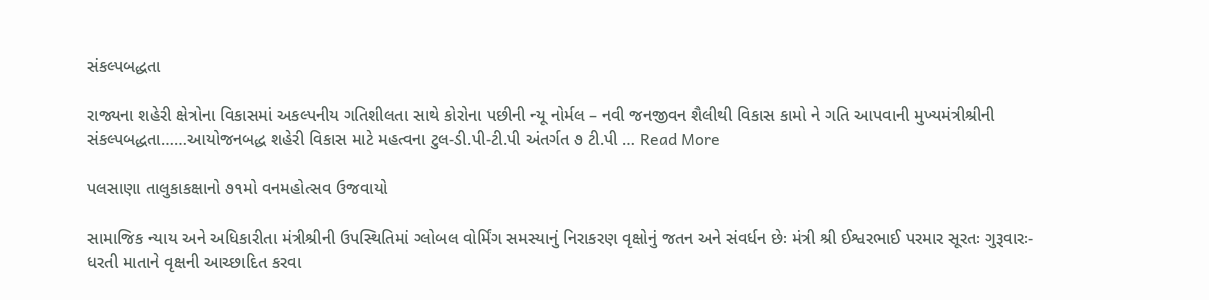સંકલ્પબદ્ધતા

રાજ્યના શહેરી ક્ષેત્રોના વિકાસમાં અકલ્પનીય ગતિશીલતા સાથે કોરોના પછીની ન્યૂ નોર્મલ – નવી જનજીવન શૈલીથી વિકાસ કામો ને ગતિ આપવાની મુખ્યમંત્રીશ્રીની સંકલ્પબદ્ધતા……આયોજનબદ્ધ શહેરી વિકાસ માટે મહત્વના ટુલ-ડી.પી-ટી.પી અંતર્ગત ૭ ટી.પી … Read More

પલસાણા તાલુકાકક્ષાનો ૭૧મો વનમહોત્સવ ઉજવાયો

સામાજિક ન્યાય અને અધિકારીતા મંત્રીશ્રીની ઉપસ્થિતિમાં ગ્લોબલ વોર્મિંગ સમસ્યાનું નિરાકરણ વૃક્ષોનું જતન અને સંવર્ધન છેઃ મંત્રી શ્રી ઈશ્વરભાઈ પરમાર સૂરતઃ ગુરૂવારઃ- ધરતી માતાને વૃક્ષની આચ્છાદિત કરવા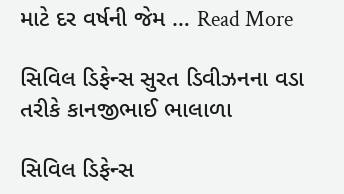માટે દર વર્ષની જેમ … Read More

સિવિલ ડિફેન્સ સુરત ડિવીઝનના વડા તરીકે કાનજીભાઈ ભાલાળા

સિવિલ ડિફેન્સ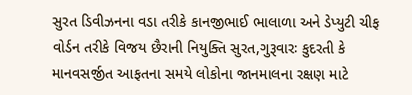સુરત ડિવીઝનના વડા તરીકે કાનજીભાઈ ભાલાળા અને ડેપ્યુટી ચીફ વોર્ડન તરીકે વિજય છૈરાની નિયુક્તિ સુરત,ગુરૂવારઃ કુદરતી કે માનવસર્જીત આફતના સમયે લોકોના જાનમાલના રક્ષણ માટે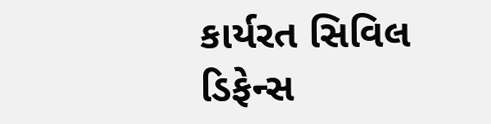કાર્યરત સિવિલ ડિફેન્સ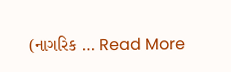(નાગરિક … Read More